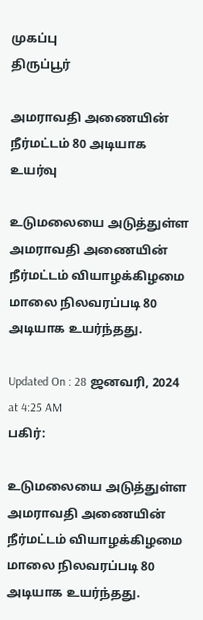முகப்பு
திருப்பூர்

அமராவதி அணையின் நீர்மட்டம் 80 அடியாக உயர்வு

உடுமலையை அடுத்துள்ள அமராவதி அணையின் நீர்மட்டம் வியாழக்கிழமை மாலை நிலவரப்படி 80 அடியாக உயர்ந்தது.

Updated On : 28 ஜனவரி, 2024 at 4:25 AM
பகிர்:

உடுமலையை அடுத்துள்ள அமராவதி அணையின் நீர்மட்டம் வியாழக்கிழமை மாலை நிலவரப்படி 80 அடியாக உயர்ந்தது.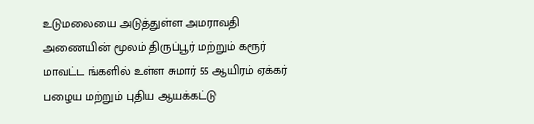உடுமலையை அடுத்துள்ள அமராவதி அணையின் மூலம் திருப்பூர் மற்றும் கரூர் மாவட்ட ங்களில் உள்ள சுமார் 55 ஆயிரம் ஏக்கர் பழைய மற்றும் புதிய ஆயக்கட்டு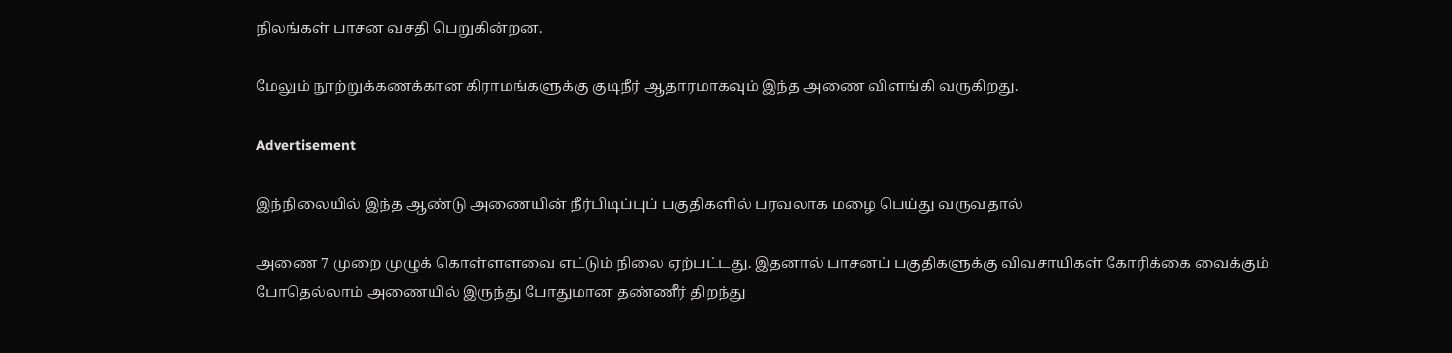நிலங்கள் பாசன வசதி பெறுகின்றன.

மேலும் நூற்றுக்கணக்கான கிராமங்களுக்கு குடிநீர் ஆதாரமாகவும் இந்த அணை விளங்கி வருகிறது.

Advertisement

இந்நிலையில் இந்த ஆண்டு அணையின் நீர்பிடிப்புப் பகுதிகளில் பரவலாக மழை பெய்து வருவதால்

அணை 7 முறை முழுக் கொள்ளளவை எட்டும் நிலை ஏற்பட்டது. இதனால் பாசனப் பகுதிகளுக்கு விவசாயிகள் கோரிக்கை வைக்கும் போதெல்லாம் அணையில் இருந்து போதுமான தண்ணீர் திறந்து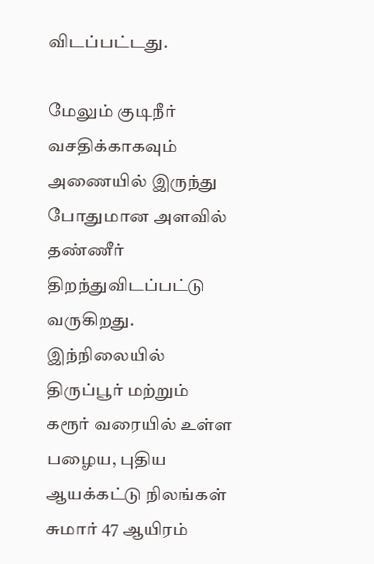விடப்பட்டது.

மேலும் குடிநீர் வசதிக்காகவும் அணையில் இருந்து போதுமான அளவில் தண்ணீர் திறந்துவிடப்பட்டு வருகிறது. இந்நிலையில் திருப்பூர் மற்றும் கரூர் வரையில் உள்ள பழைய, புதிய ஆயக்கட்டு நிலங்கள் சுமார் 47 ஆயிரம்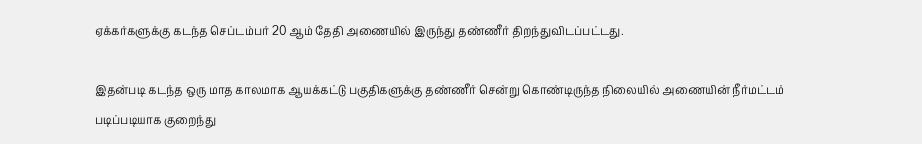ஏக்கர்களுக்கு கடந்த செப்டம்பர் 20 ஆம் தேதி அணையில் இருந்து தண்ணீர் திறந்துவிடப்பட்டது.

இதன்படி கடந்த ஒரு மாத காலமாக ஆயக்கட்டு பகுதிகளுக்கு தண்ணீர் சென்று கொண்டிருந்த நிலையில் அணையின் நீர்மட்டம் படிப்படியாக குறைந்து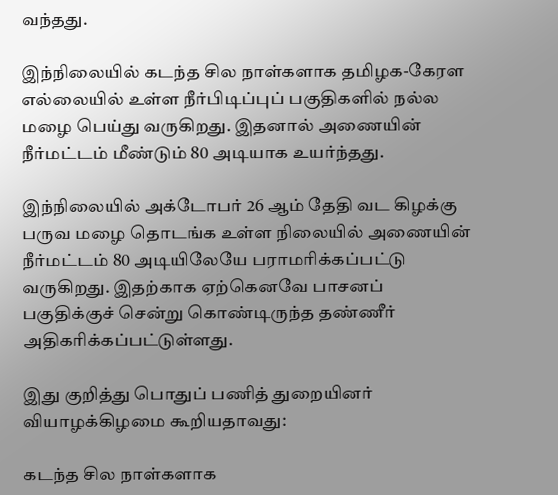வந்தது.

இந்நிலையில் கடந்த சில நாள்களாக தமிழக-கேரள எல்லையில் உள்ள நீர்பிடிப்புப் பகுதிகளில் நல்ல மழை பெய்து வருகிறது. இதனால் அணையின் நீர்மட்டம் மீண்டும் 80 அடியாக உயர்ந்தது.

இந்நிலையில் அக்டோபர் 26 ஆம் தேதி வட கிழக்கு பருவ மழை தொடங்க உள்ள நிலையில் அணையின் நீர்மட்டம் 80 அடியிலேயே பராமரிக்கப்பட்டு வருகிறது. இதற்காக ஏற்கெனவே பாசனப் பகுதிக்குச் சென்று கொண்டிருந்த தண்ணீர் அதிகரிக்கப்பட்டுள்ளது.

இது குறித்து பொதுப் பணித் துறையினர் வியாழக்கிழமை கூறியதாவது:

கடந்த சில நாள்களாக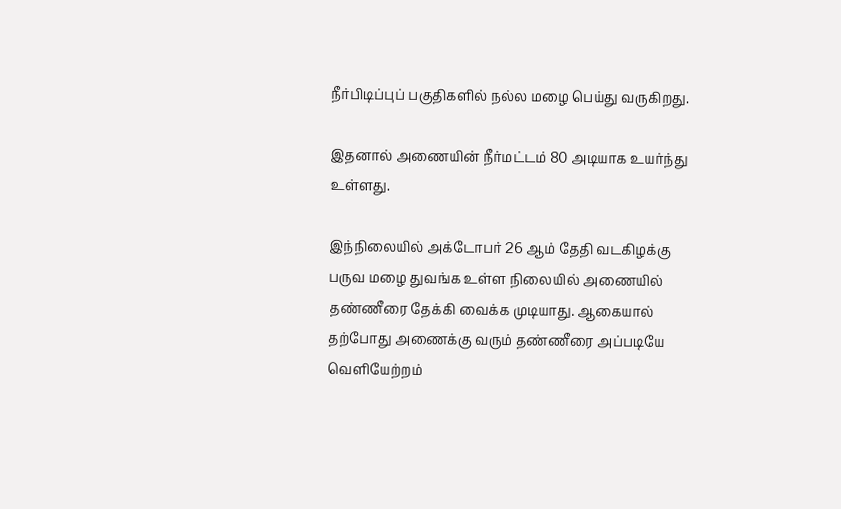நீர்பிடிப்புப் பகுதிகளில் நல்ல மழை பெய்து வருகிறது.

இதனால் அணையின் நீர்மட்டம் 80 அடியாக உயர்ந்து உள்ளது.

இந்நிலையில் அக்டோபர் 26 ஆம் தேதி வடகிழக்கு பருவ மழை துவங்க உள்ள நிலையில் அணையில் தண்ணீரை தேக்கி வைக்க முடியாது. ஆகையால் தற்போது அணைக்கு வரும் தண்ணீரை அப்படியே வெளியேற்றம்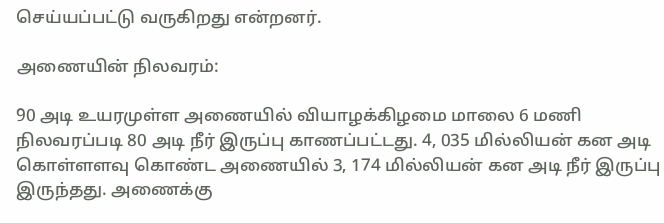செய்யப்பட்டு வருகிறது என்றனர்.

அணையின் நிலவரம்:

90 அடி உயரமுள்ள அணையில் வியாழக்கிழமை மாலை 6 மணி நிலவரப்படி 80 அடி நீர் இருப்பு காணப்பட்டது. 4, 035 மில்லியன் கன அடி கொள்ளளவு கொண்ட அணையில் 3, 174 மில்லியன் கன அடி நீர் இருப்பு இருந்தது. அணைக்கு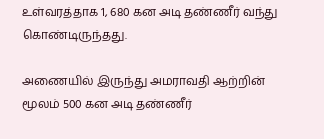உள்வரத்தாக 1, 680 கன அடி தண்ணீர் வந்து கொண்டிருந்தது.

அணையில் இருந்து அமராவதி ஆற்றின் மூலம் 500 கன அடி தண்ணீர்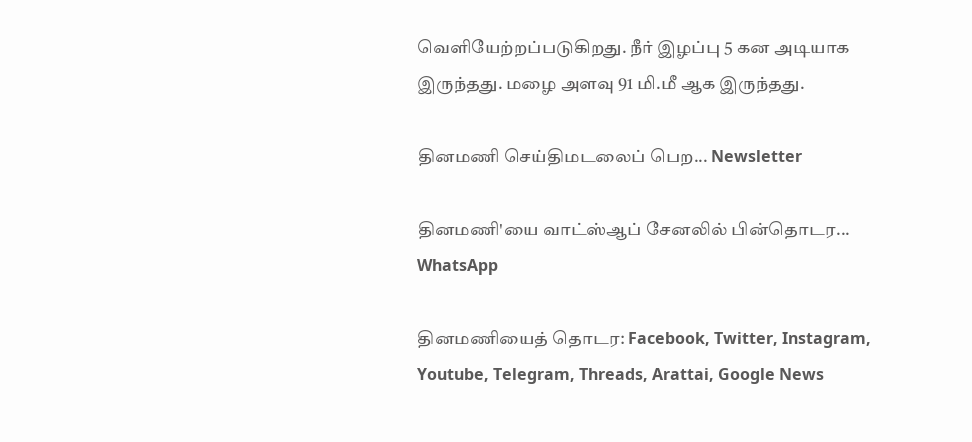வெளியேற்றப்படுகிறது. நீர் இழப்பு 5 கன அடியாக இருந்தது. மழை அளவு 91 மி.மீ ஆக இருந்தது.

தினமணி செய்திமடலைப் பெற... Newsletter

தினமணி'யை வாட்ஸ்ஆப் சேனலில் பின்தொடர... WhatsApp

தினமணியைத் தொடர: Facebook, Twitter, Instagram, Youtube, Telegram, Threads, Arattai, Google News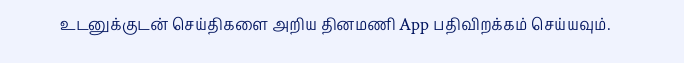உடனுக்குடன் செய்திகளை அறிய தினமணி App பதிவிறக்கம் செய்யவும்.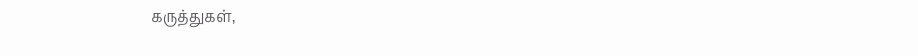கருத்துகள்,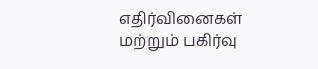எதிர்வினைகள் மற்றும் பகிர்வு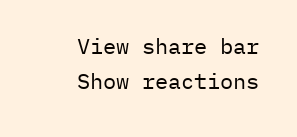View share bar
Show reactions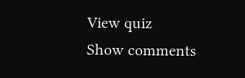View quiz
Show comments